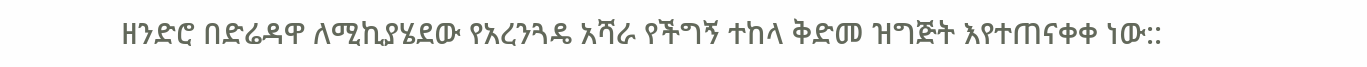ዘንድሮ በድሬዳዋ ለሚኪያሄደው የአረንጓዴ አሻራ የችግኝ ተከላ ቅድመ ዝግጅት እየተጠናቀቀ ነው::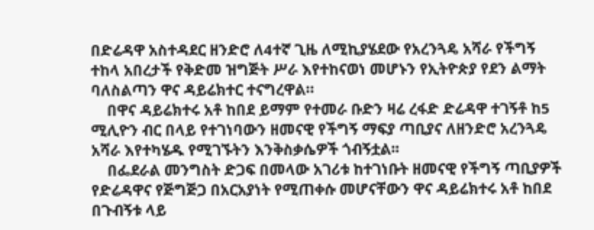በድሬዳዋ አስተዳደር ዘንድሮ ለ4ተኛ ጊዜ ለሚኪያሄደው የአረንጓዴ አሻራ የችግኝ ተከላ አበረታች የቅድመ ዝግጅት ሥራ እየተከናወነ መሆኑን የኢትዮጵያ የደን ልማት ባለስልጣን ዋና ዳይሬክተር ተናግረዋል።
    በዋና ዳይሬክተሩ አቶ ከበደ ይማም የተመራ ቡድን ዛሬ ረፋድ ድሬዳዋ ተገኝቶ ከ5 ሚሊዮን ብር በላይ የተገነባውን ዘመናዊ የችግኝ ማፍያ ጣቢያና ለዘንድሮ አረንጓዴ አሻራ እየተካሄዱ የሚገኙትን እንቅስቃሴዎች ጎብኝቷል፡፡
    በፌደራል መንግስት ድጋፍ በመላው አገሪቱ ከተገነቡት ዘመናዊ የችግኝ ጣቢያዎች የድሬዳዋና የጅግጅጋ በአርአያነት የሚጠቀሱ መሆናቸውን ዋና ዳይሬክተሩ አቶ ከበደ በጉብኝቱ ላይ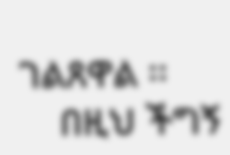ገልጸዋል ፡፡
    በዚህ ችግኝ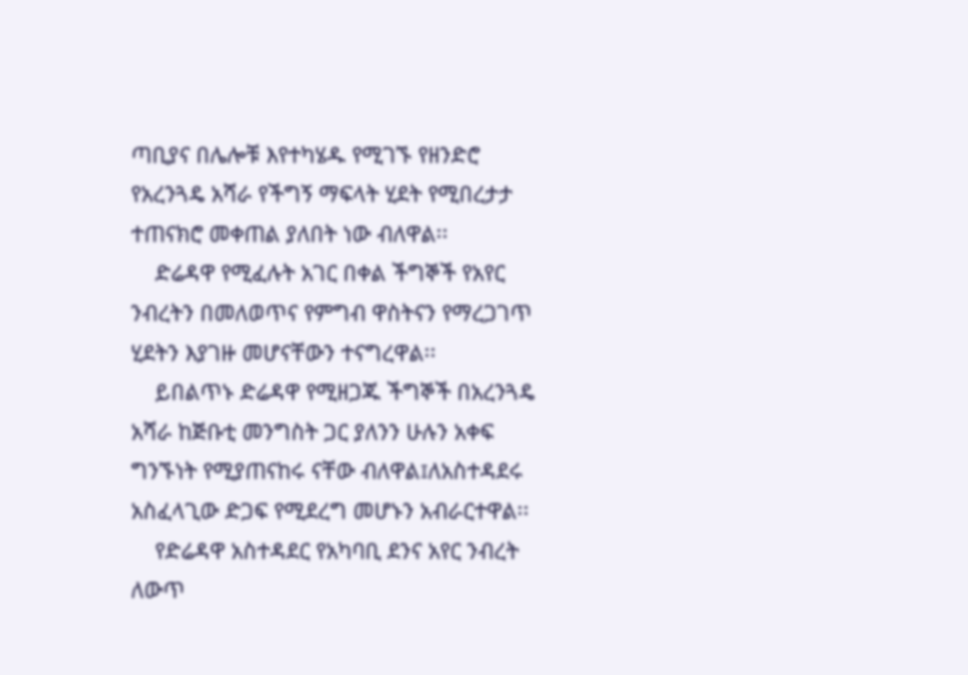ጣቢያና በሌሎቹ እየተካሄዱ የሚገኙ የዘንድሮ የአረንጓዴ አሻራ የችግኝ ማፍላት ሂደት የሚበረታታ ተጠናክሮ መቀጠል ያለበት ነው ብለዋል፡፡
    ድሬዳዋ የሚፈሉት አገር በቀል ችግኞች የአየር ንብረትን በመለወጥና የምግብ ዋስትናን የማረጋገጥ ሂደትን እያገዙ መሆናቸውን ተናግረዋል፡፡
    ይበልጥኑ ድሬዳዋ የሚዘጋጁ ችግኞች በአረንጓዴ አሻራ ከጅቡቲ መንግስት ጋር ያለንን ሁሉን አቀፍ ግንኙነት የሚያጠናከሩ ናቸው ብለዋል፤ለአስተዳደሩ አስፈላጊው ድጋፍ የሚደረግ መሆኑን አብራርተዋል፡፡
    የድሬዳዋ አስተዳደር የአካባቢ ደንና አየር ንብረት ለውጥ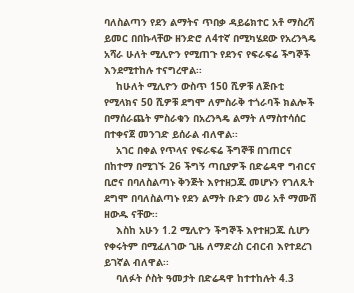ባለስልጣን የደን ልማትና ጥበቃ ዳይሬክተር አቶ ማስረሻ ይመር በበኩላቸው ዘንድሮ ለ4ተኛ በሚካሄደው የአረንጓዴ አሻራ ሁለት ሚሊዮን የሚጠጉ የደንና የፍራፍሬ ችግኞች እንደሚተከሉ ተናግረዋል፡፡
    ከሁለት ሚሊዮን ውስጥ 150 ሺዎቹ ለጅቡቲ የሚላክና 50 ሺዎቹ ደግሞ ለምስራቅ ተጎራባች ክልሎች በማሰራጨት ምስራቁን በአረንጓዴ ልማት ለማስተሳሰር በተቀናጀ መንገድ ይሰራል ብለዋል፡፡
    አገር በቀል የጥላና የፍራፍሬ ችግኞቹ በገጠርና በከተማ በሚገኙ 26 ችግኝ ጣቢያዎች በድሬዳዋ ግብርና ቢሮና በባለስልጣኑ ቅንጅት እየተዘጋጁ መሆኑን የገለጹት ደግሞ በባለስልጣኑ የደን ልማት ቡድን መሪ አቶ ማሙሽ ዘውዱ ናቸው፡፡
    እስከ አሁን 1.2 ሚሊዮን ችግኞች እየተዘጋጁ ሲሆን የቀሩትም በሚፈለገው ጊዜ ለማድረስ ርብርብ እየተደረገ ይገኛል ብለዋል፡፡
    ባለፉት ሶስት ዓመታት በድሬዳዋ ከተተከሉት 4.3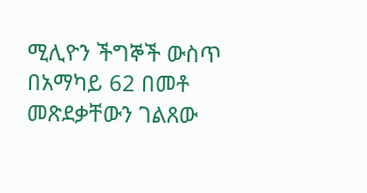ሚሊዮን ችግኞች ውስጥ በአማካይ 62 በመቶ መጽደቃቸውን ገልጸው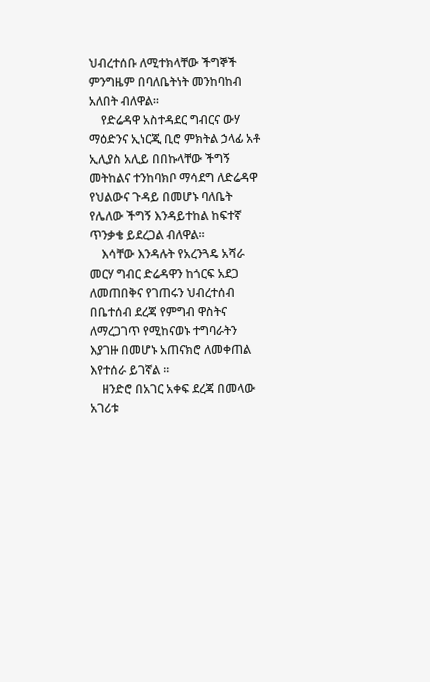ህብረተሰቡ ለሚተክላቸው ችግኞች ምንግዜም በባለቤትነት መንከባከብ አለበት ብለዋል፡፡
    የድሬዳዋ አስተዳደር ግብርና ውሃ ማዕድንና ኢነርጂ ቢሮ ምክትል ኃላፊ አቶ ኢሊያስ አሊይ በበኩላቸው ችግኝ መትከልና ተንከባክቦ ማሳደግ ለድሬዳዋ የህልውና ጉዳይ በመሆኑ ባለቤት የሌለው ችግኝ እንዳይተከል ከፍተኛ ጥንቃቄ ይደረጋል ብለዋል፡፡
    እሳቸው እንዳሉት የአረንጓዴ አሻራ መርሃ ግብር ድሬዳዋን ከጎርፍ አደጋ ለመጠበቅና የገጠሩን ህብረተሰብ በቤተሰብ ደረጃ የምግብ ዋስትና ለማረጋገጥ የሚከናወኑ ተግባራትን እያገዙ በመሆኑ አጠናክሮ ለመቀጠል እየተሰራ ይገኛል ፡፡
    ዘንድሮ በአገር አቀፍ ደረጃ በመላው አገሪቱ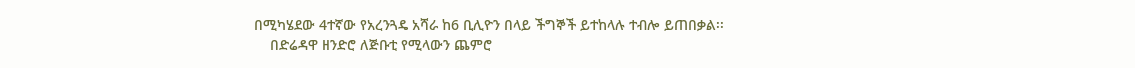በሚካሄደው 4ተኛው የአረንጓዴ አሻራ ከ6 ቢሊዮን በላይ ችግኞች ይተከላሉ ተብሎ ይጠበቃል፡፡
    በድሬዳዋ ዘንድሮ ለጅቡቲ የሚላውን ጨምሮ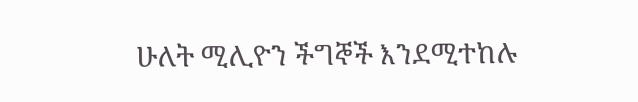ሁለት ሚሊዮን ችግኞች እንደሚተከሉ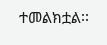ተመልክቷል፡፡